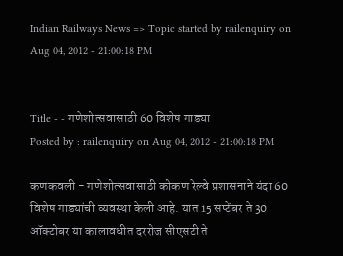Indian Railways News => Topic started by railenquiry on Aug 04, 2012 - 21:00:18 PM


Title - - गणेशोत्सवासाठी 60 विशेष गाड्या
Posted by : railenquiry on Aug 04, 2012 - 21:00:18 PM

कणकवली - गणेशोत्सवासाठी कोकण रेल्वे प्रशासनाने यंदा 60 विशेष गाड्यांची व्यवस्था केली आहे. यात 15 सप्टेंबर ते 30 ऑक्‍टोबर या कालावधीत दररोज सीएसटी ते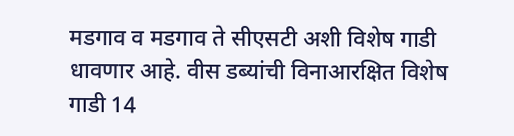मडगाव व मडगाव ते सीएसटी अशी विशेष गाडी धावणार आहे. वीस डब्यांची विनाआरक्षित विशेष गाडी 14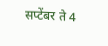सप्टेंबर ते 4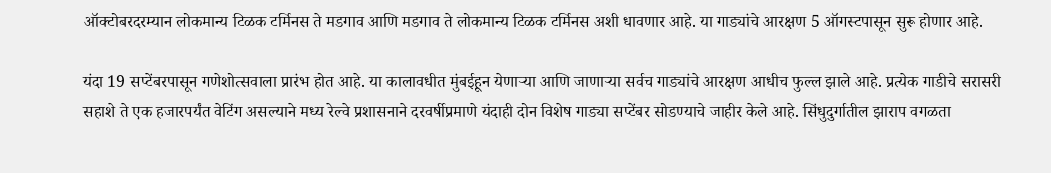ऑक्‍टोबरदरम्यान लोकमान्य टिळक टर्मिनस ते मडगाव आणि मडगाव ते लोकमान्य टिळक टर्मिनस अशी धावणार आहे. या गाड्यांचे आरक्षण 5 ऑगस्टपासून सुरू होणार आहे.

यंदा 19 सप्टेंबरपासून गणेशोत्सवाला प्रारंभ होत आहे. या कालावधीत मुंबईहून येणाऱ्या आणि जाणाऱ्या सर्वच गाड्यांचे आरक्षण आधीच फुल्ल झाले आहे. प्रत्येक गाडीचे सरासरी सहाशे ते एक हजारपर्यंत वेटिंग असल्याने मध्य रेल्वे प्रशासनाने दरवर्षीप्रमाणे यंदाही दोन विशेष गाड्या सप्टेंबर सोडण्याचे जाहीर केले आहे. सिंधुदुर्गातील झाराप वगळता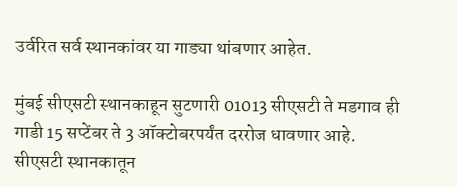उर्वरित सर्व स्थानकांवर या गाड्या थांबणार आहेत.

मुंबई सीएसटी स्थानकाहून सुटणारी 01013 सीएसटी ते मडगाव ही गाडी 15 सप्टेंबर ते 3 ऑक्‍टोबरपर्यंत दररोज धावणार आहे. सीएसटी स्थानकातून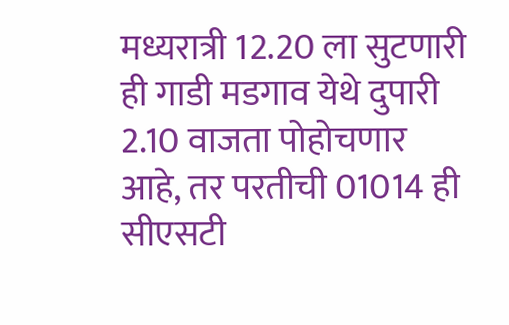मध्यरात्री 12.20 ला सुटणारी ही गाडी मडगाव येथे दुपारी 2.10 वाजता पोहोचणार आहे, तर परतीची 01014 ही सीएसटी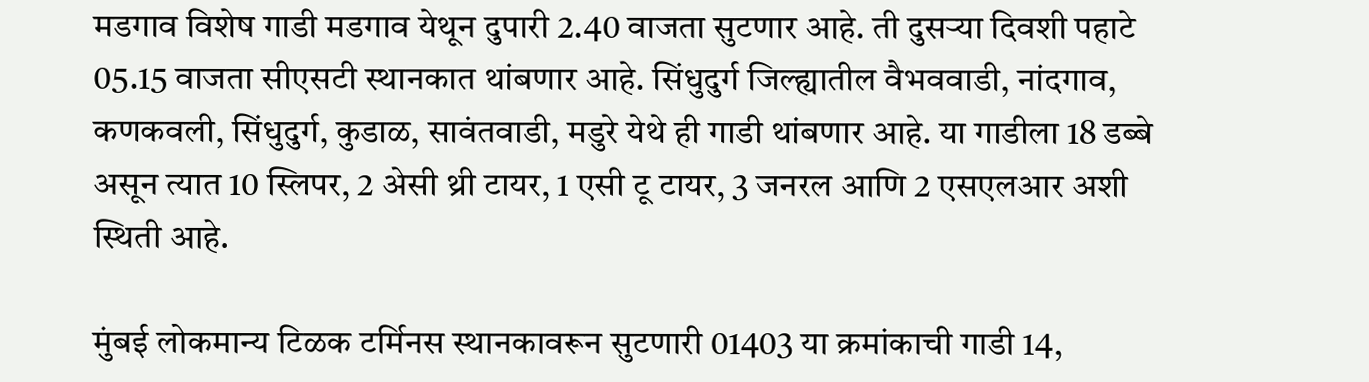मडगाव विशेष गाडी मडगाव येथून दुपारी 2.40 वाजता सुटणार आहे. ती दुसऱ्या दिवशी पहाटे 05.15 वाजता सीएसटी स्थानकात थांबणार आहे. सिंधुदुर्ग जिल्ह्यातील वैभववाडी, नांदगाव, कणकवली, सिंधुदुर्ग, कुडाळ, सावंतवाडी, मडुरे येथे ही गाडी थांबणार आहे. या गाडीला 18 डब्बे असून त्यात 10 स्लिपर, 2 अेसी थ्री टायर, 1 एसी टू टायर, 3 जनरल आणि 2 एसएलआर अशी स्थिती आहे.

मुंबई लोकमान्य टिळक टर्मिनस स्थानकावरून सुटणारी 01403 या क्रमांकाची गाडी 14,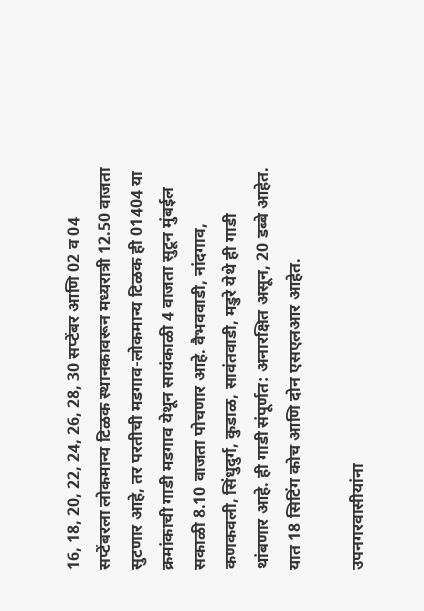16, 18, 20, 22, 24, 26, 28, 30 सप्टेंबर आणि 02 व 04 सप्टेंबरला लोकमान्य टिळक स्थानकावरून मध्यरात्री 12.50 वाजता सुटणार आहे, तर परतीची मडगाव-लोकमान्य टिळक ही 01404 या क्रमांकाची गाडी मडगाव येथून सायंकाळी 4 वाजता सुटून मुंबईल सकाळी 8.10 वाजता पोचणार आहे. वैभववाडी, नांदगाव, कणकवली, सिंधुदुर्ग, कुडाळ, सावंतवाडी, मडुरे येथे ही गाडी थांबणार आहे. ही गाडी संपूर्णत: अनारक्षित असून, 20 डब्बे आहेत. यात 18 सिटिंग कोच आणि दोन एसएलआर आहेत.

उपनगरवासीयांना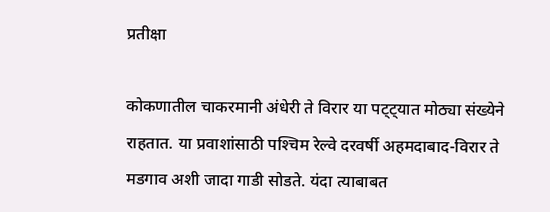प्रतीक्षा

कोकणातील चाकरमानी अंधेरी ते विरार या पट्ट्यात मोठ्या संख्येने राहतात. या प्रवाशांसाठी पश्‍चिम रेल्वे दरवर्षी अहमदाबाद-विरार ते मडगाव अशी जादा गाडी सोडते. यंदा त्याबाबत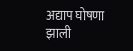अद्याप घोषणा झाली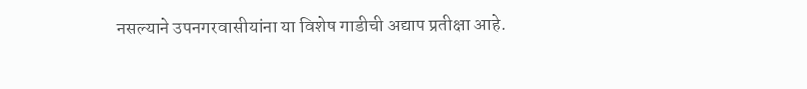नसल्याने उपनगरवासीयांना या विशेष गाडीची अद्याप प्रतीक्षा आहे.